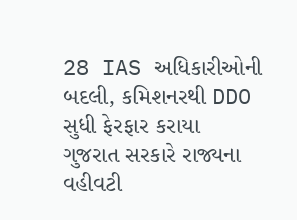28 IAS અધિકારીઓની બદલી, કમિશનરથી DDO સુધી ફેરફાર કરાયા
ગુજરાત સરકારે રાજ્યના વહીવટી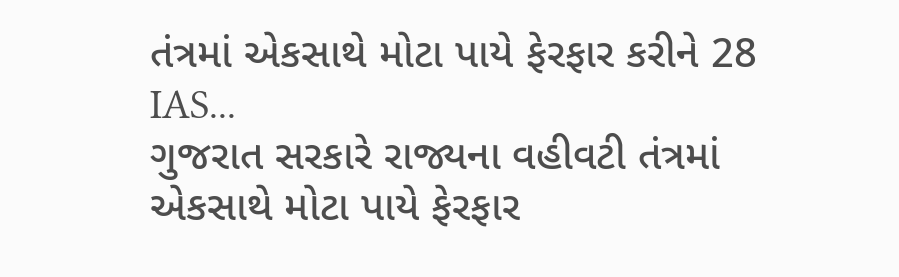તંત્રમાં એકસાથે મોટા પાયે ફેરફાર કરીને 28 IAS...
ગુજરાત સરકારે રાજ્યના વહીવટી તંત્રમાં એકસાથે મોટા પાયે ફેરફાર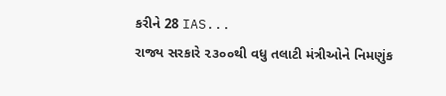કરીને 28 IAS...
રાજ્ય સરકારે ૨૩૦૦થી વધુ તલાટી મંત્રીઓને નિમણુંક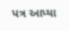પત્ર આપ્યા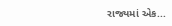રાજ્યમાં એક...